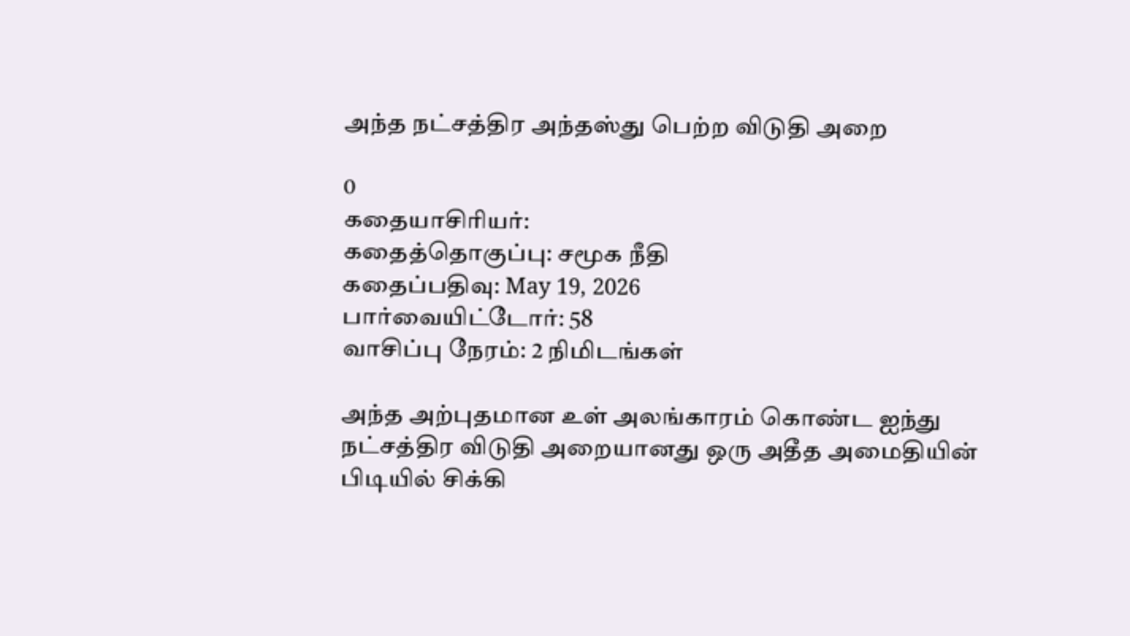அந்த நட்சத்திர அந்தஸ்து பெற்ற விடுதி அறை

0
கதையாசிரியர்:
கதைத்தொகுப்பு: சமூக நீதி
கதைப்பதிவு: May 19, 2026
பார்வையிட்டோர்: 58
வாசிப்பு நேரம்: 2 நிமிடங்கள்

அந்த அற்புதமான உள் அலங்காரம் கொண்ட ஐந்து நட்சத்திர விடுதி அறையானது ஒரு அதீத அமைதியின் பிடியில் சிக்கி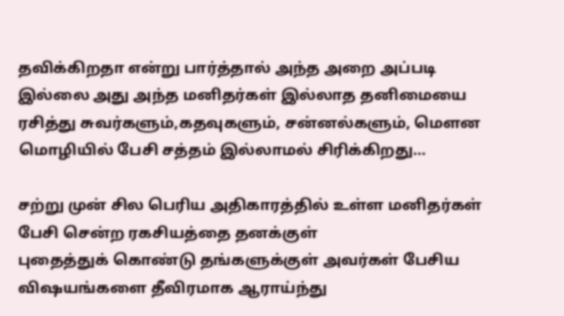தவிக்கிறதா என்று பார்த்தால் அந்த அறை அப்படி இல்லை அது அந்த மனிதர்கள் இல்லாத தனிமையை ரசித்து சுவர்களும்,கதவுகளும், சன்னல்களும், மௌன மொழியில் பேசி சத்தம் இல்லாமல் சிரிக்கிறது…

சற்று முன் சில பெரிய அதிகாரத்தில் உள்ள மனிதர்கள் பேசி சென்ற ரகசியத்தை தனக்குள்
புதைத்துக் கொண்டு தங்களுக்குள் அவர்கள் பேசிய விஷயங்களை தீவிரமாக ஆராய்ந்து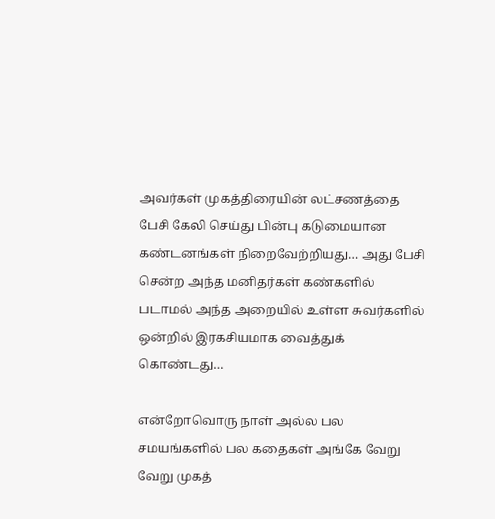அவர்கள் முகத்திரையின் லட்சணத்தை பேசி கேலி செய்து பின்பு கடுமையான கண்டனங்கள் நிறைவேற்றியது… அது பேசி சென்ற அந்த மனிதர்கள் கண்களில் படாமல் அந்த அறையில் உள்ள சுவர்களில் ஒன்றில் இரகசியமாக வைத்துக் கொண்டது…

என்றோவொரு நாள் அல்ல பல சமயங்களில் பல கதைகள் அங்கே வேறு வேறு முகத்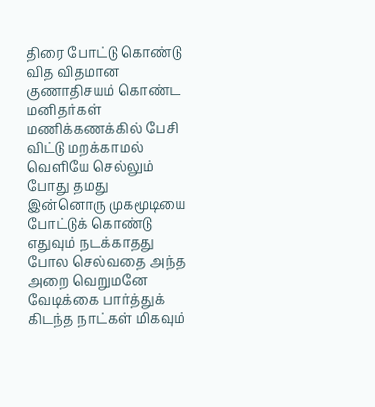திரை போட்டு கொண்டு வித விதமான குணாதிசயம் கொண்ட மனிதர்கள் மணிக்கணக்கில் பேசி விட்டு மறக்காமல் வெளியே செல்லும் போது தமது இன்னொரு முகமூடியை போட்டுக் கொண்டு எதுவும் நடக்காதது போல செல்வதை அந்த அறை வெறுமனே வேடிக்கை பார்த்துக் கிடந்த நாட்கள் மிகவும்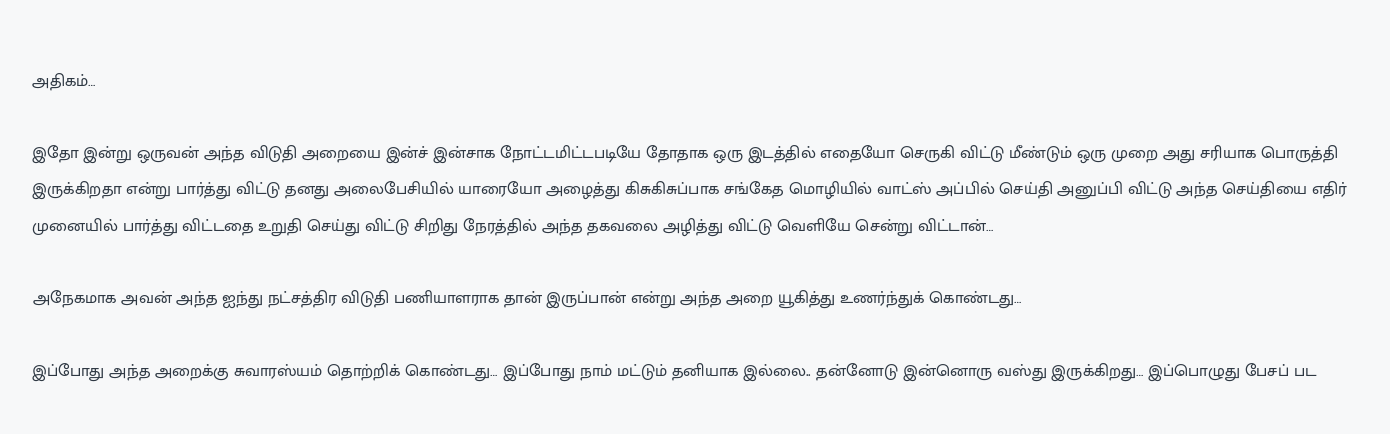அதிகம்…

இதோ இன்று ஒருவன் அந்த விடுதி அறையை இன்ச் இன்சாக நோட்டமிட்டபடியே தோதாக ஒரு இடத்தில் எதையோ செருகி விட்டு மீண்டும் ஒரு முறை அது சரியாக பொருத்தி இருக்கிறதா என்று பார்த்து விட்டு தனது அலைபேசியில் யாரையோ அழைத்து கிசுகிசுப்பாக சங்கேத மொழியில் வாட்ஸ் அப்பில் செய்தி அனுப்பி விட்டு அந்த செய்தியை எதிர் முனையில் பார்த்து விட்டதை உறுதி செய்து விட்டு சிறிது நேரத்தில் அந்த தகவலை அழித்து விட்டு வெளியே சென்று விட்டான்…

அநேகமாக அவன் அந்த ஐந்து நட்சத்திர விடுதி பணியாளராக தான் இருப்பான் என்று அந்த அறை யூகித்து உணர்ந்துக் கொண்டது…

இப்போது அந்த அறைக்கு சுவாரஸ்யம் தொற்றிக் கொண்டது… இப்போது நாம் மட்டும் தனியாக இல்லை.. தன்னோடு இன்னொரு வஸ்து இருக்கிறது… இப்பொழுது பேசப் பட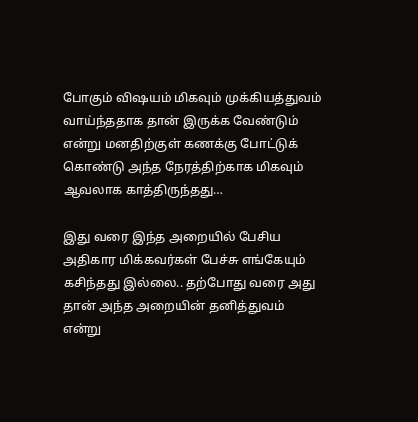போகும் விஷயம் மிகவும் முக்கியத்துவம் வாய்ந்ததாக தான் இருக்க வேண்டும் என்று மனதிற்குள் கணக்கு போட்டுக் கொண்டு அந்த நேரத்திற்காக மிகவும் ஆவலாக காத்திருந்தது…

இது வரை இந்த அறையில் பேசிய அதிகார மிக்கவர்கள் பேச்சு எங்கேயும் கசிந்தது இல்லை.. தற்போது வரை அது தான் அந்த அறையின் தனித்துவம் என்று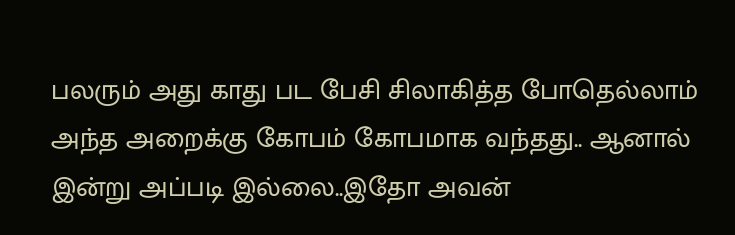பலரும் அது காது பட பேசி சிலாகித்த போதெல்லாம் அந்த அறைக்கு கோபம் கோபமாக வந்தது.. ஆனால் இன்று அப்படி இல்லை..இதோ அவன்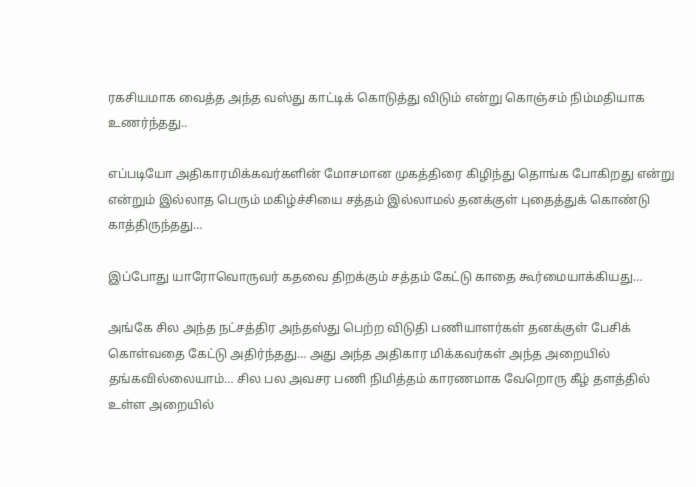ரகசியமாக வைத்த அந்த வஸ்து காட்டிக் கொடுத்து விடும் என்று கொஞ்சம் நிம்மதியாக உணர்ந்தது..

எப்படியோ அதிகாரமிக்கவர்களின் மோசமான முகத்திரை கிழிந்து தொங்க போகிறது என்று என்றும் இல்லாத பெரும் மகிழ்ச்சியை சத்தம் இல்லாமல் தனக்குள் புதைத்துக் கொண்டு காத்திருந்தது…

இப்போது யாரோவொருவர் கதவை திறக்கும் சத்தம் கேட்டு காதை கூர்மையாக்கியது…

அங்கே சில அந்த நட்சத்திர அந்தஸ்து பெற்ற விடுதி பணியாளர்கள் தனக்குள் பேசிக் கொள்வதை கேட்டு அதிர்ந்தது… அது அந்த அதிகார மிக்கவர்கள் அந்த அறையில் தங்கவில்லையாம்… சில பல அவசர பணி நிமித்தம் காரணமாக வேறொரு கீழ் தளத்தில் உள்ள அறையில்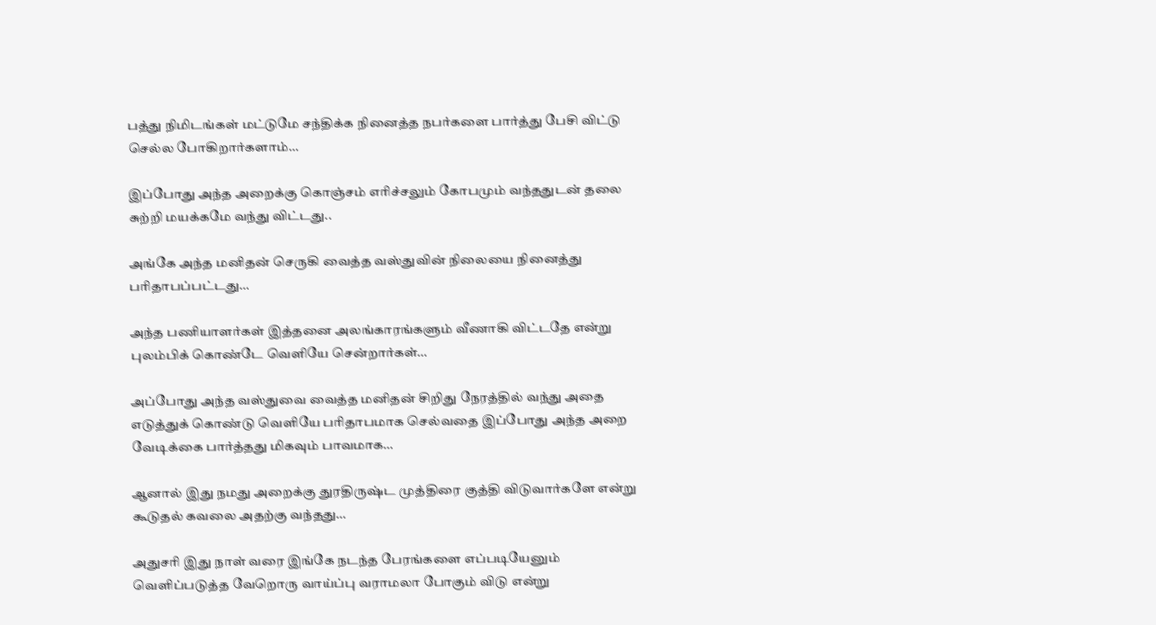பத்து நிமிடங்கள் மட்டுமே சந்திக்க நினைத்த நபர்களை பார்த்து பேசி விட்டு செல்ல போகிறார்களாம்…

இப்போது அந்த அறைக்கு கொஞ்சம் எரிச்சலும் கோபமும் வந்ததுடன் தலை சுற்றி மயக்கமே வந்து விட்டது..

அங்கே அந்த மனிதன் செருகி வைத்த வஸ்துவின் நிலையை நினைத்து பரிதாபப்பட்டது…

அந்த பணியாளர்கள் இத்தனை அலங்காரங்களும் வீணாகி விட்டதே என்று புலம்பிக் கொண்டே வெளியே சென்றார்கள்…

அப்போது அந்த வஸ்துவை வைத்த மனிதன் சிறிது நேரத்தில் வந்து அதை எடுத்துக் கொண்டு வெளியே பரிதாபமாக செல்வதை இப்போது அந்த அறை வேடிக்கை பார்த்தது மிகவும் பாவமாக…

ஆனால் இது நமது அறைக்கு துரதிருஷ்ட முத்திரை குத்தி விடுவார்களே என்று கூடுதல் கவலை அதற்கு வந்தது…

அதுசரி இது நாள் வரை இங்கே நடந்த பேரங்களை எப்படியேனும் வெளிப்படுத்த வேறொரு வாய்ப்பு வராமலா போகும் விடு என்று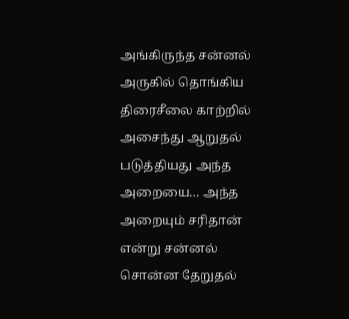அங்கிருந்த சன்னல் அருகில் தொங்கிய திரைசீலை காற்றில் அசைந்து ஆறுதல் படுத்தியது அந்த அறையை… அந்த அறையும் சரிதான் என்று சன்னல் சொன்ன தேறுதல்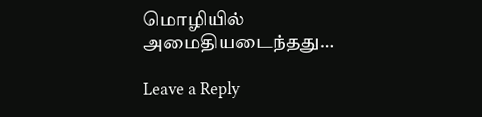மொழியில் அமைதியடைந்தது…

Leave a Reply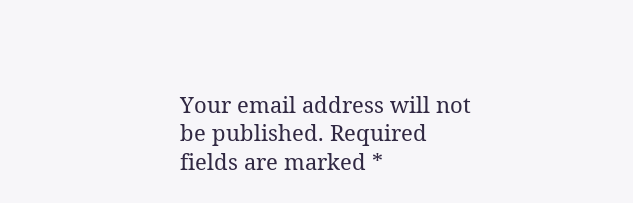Your email address will not be published. Required fields are marked *